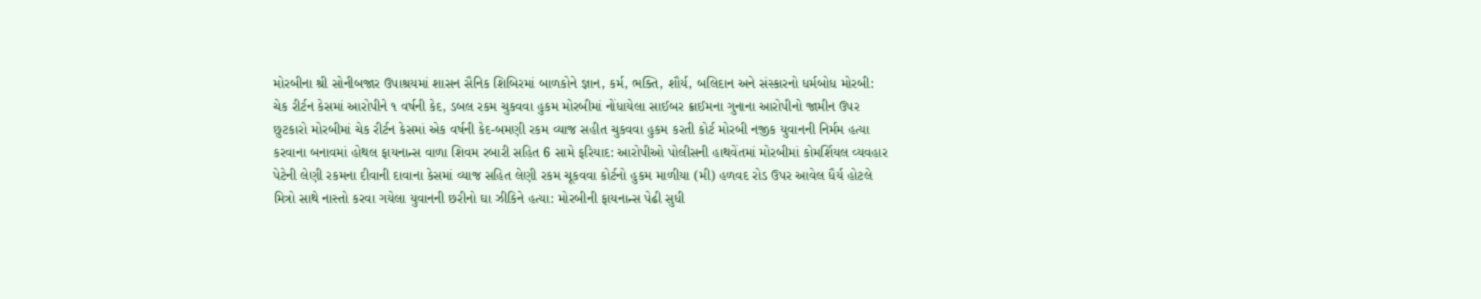મોરબીના શ્રી સોનીબજાર ઉપાશ્રયમાં શાસન સૈનિક શિબિરમાં બાળકોને જ્ઞાન, કર્મ, ભક્તિ, શૌર્ય, બલિદાન અને સંસ્કારનો ધર્મબોધ મોરબી: ચેક રીર્ટન કેસમાં આરોપીને ૧ વર્ષની કેદ, ડબલ રકમ ચુકવવા હુકમ મોરબીમાં નોંધાયેલા સાઈબર ક્રાઈમના ગુનાના આરોપીનો જામીન ઉપર છુટકારો મોરબીમાં ચેક રીર્ટન કેસમાં એક વર્ષની કેદ-બમણી રકમ વ્યાજ સહીત ચુકવવા હુકમ કરતી કોર્ટ મોરબી નજીક યુવાનની નિર્મમ હત્યા કરવાના બનાવમાં હોથલ ફાયનાન્સ વાળા શિવમ રબારી સહિત 6 સામે ફરિયાદ: આરોપીઓ પોલીસની હાથવેંતમાં મોરબીમાં કોમર્શિયલ વ્યવહાર પેટેની લેણી રકમના દીવાની દાવાના કેસમાં વ્યાજ સહિત લેણી રકમ ચૂકવવા કોર્ટનો હુકમ માળીયા (મી) હળવદ રોડ ઉપર આવેલ ધૈર્ય હોટલે મિત્રો સાથે નાસ્તો કરવા ગયેલા યુવાનની છરીનો ઘા ઝીકિને હત્યા: મોરબીની ફાયનાન્સ પેઢી સુધી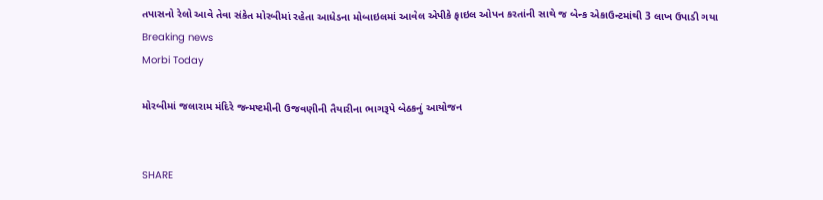તપાસનો રેલો આવે તેવા સંકેત મોરબીમાં રહેતા આધેડના મોબાઇલમાં આવેલ એપીકે ફાઇલ ઓપન કરતાંની સાથે જ બેન્ક એકાઉન્ટમાંથી 3 લાખ ઉપાડી ગયા
Breaking news
Morbi Today

મોરબીમાં જલારામ મંદિરે જન્મષ્ટમીની ઉજવણીની તૈયારીના ભાગરૂપે બેઠકનું આયોજન


SHARE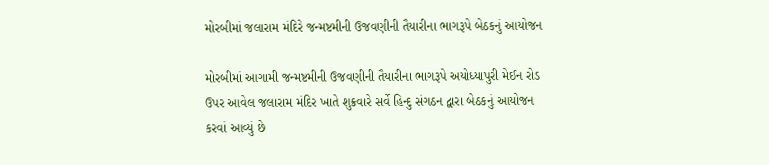મોરબીમાં જલારામ મંદિરે જન્મષ્ટમીની ઉજવણીની તૈયારીના ભાગરૂપે બેઠકનું આયોજન

મોરબીમાં આગામી જન્મષ્ટમીની ઉજવણીની તૈયારીના ભાગરૂપે અયોધ્યાપુરી મેઈન રોડ ઉપર આવેલ જલારામ મંદિર ખાતે શુક્રવારે સર્વે હિન્દુ સંગઠન દ્વારા બેઠકનું આયોજન કરવાં આવ્યું છે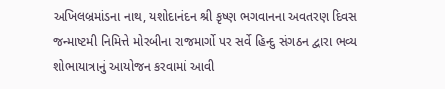અખિલબ્રમાંડના નાથ, યશોદાનંદન શ્રી કૃષ્ણ ભગવાનના અવતરણ દિવસ જન્માષ્ટમી નિમિત્તે મોરબીના રાજમાર્ગો પર સર્વે હિન્દુ સંગઠન દ્વારા ભવ્ય શોભાયાત્રાનું આયોજન કરવામાં આવી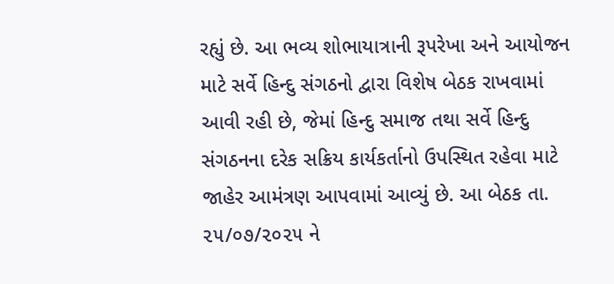રહ્યું છે. આ ભવ્ય શોભાયાત્રાની રૂપરેખા અને આયોજન માટે સર્વે હિન્દુ સંગઠનો દ્વારા વિશેષ બેઠક રાખવામાં આવી રહી છે, જેમાં હિન્દુ સમાજ તથા સર્વે હિન્દુ સંગઠનના દરેક સક્રિય કાર્યકર્તાનો ઉપસ્થિત રહેવા માટે જાહેર આમંત્રણ આપવામાં આવ્યું છે. આ બેઠક તા. ૨૫/૦૭/૨૦૨૫ ને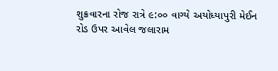શુક્રવારના રોજ રાત્રે ૯:૦૦ વાગ્યે અયોધ્યાપુરી મેઈન રોડ ઉપર આવેલ જલારામ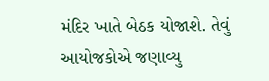મંદિર ખાતે બેઠક યોજાશે. તેવું આયોજકોએ જણાવ્યુ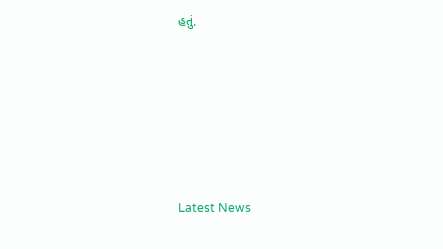હતું.






Latest News